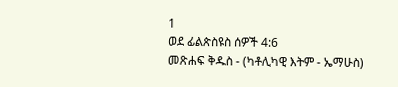1
ወደ ፊልጵስዩስ ሰዎች 4:6
መጽሐፍ ቅዱስ - (ካቶሊካዊ እትም - ኤማሁስ)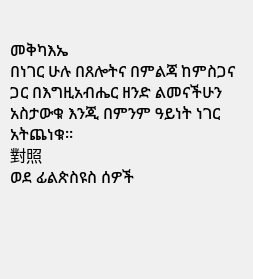መቅካእኤ
በነገር ሁሉ በጸሎትና በምልጃ ከምስጋና ጋር በእግዚአብሔር ዘንድ ልመናችሁን አስታውቁ እንጂ በምንም ዓይነት ነገር አትጨነቁ።
對照
ወደ ፊልጵስዩስ ሰዎች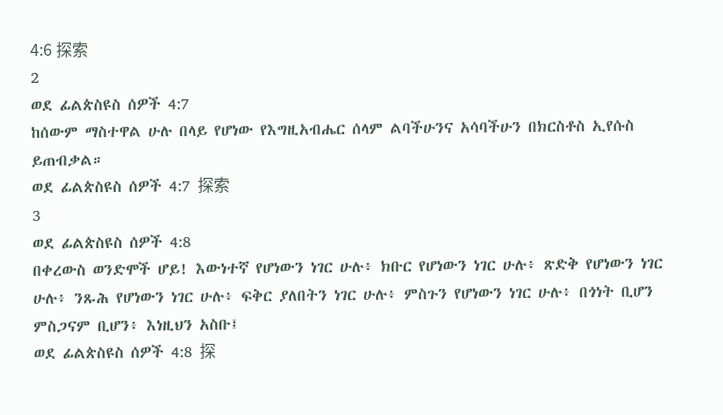4:6 探索
2
ወደ ፊልጵስዩስ ሰዎች 4:7
ከሰውም ማስተዋል ሁሉ በላይ የሆነው የእግዚአብሔር ሰላም ልባችሁንና አሳባችሁን በክርስቶስ ኢየሱስ ይጠብቃል።
ወደ ፊልጵስዩስ ሰዎች 4:7 探索
3
ወደ ፊልጵስዩስ ሰዎች 4:8
በቀረውስ ወንድሞች ሆይ! እውነተኛ የሆነውን ነገር ሁሉ፥ ክቡር የሆነውን ነገር ሁሉ፥ ጽድቅ የሆነውን ነገር ሁሉ፥ ንጹሕ የሆነውን ነገር ሁሉ፥ ፍቅር ያለበትን ነገር ሁሉ፥ ምስጉን የሆነውን ነገር ሁሉ፥ በጎነት ቢሆን ምስጋናም ቢሆን፥ እነዚህን አስቡ፤
ወደ ፊልጵስዩስ ሰዎች 4:8 探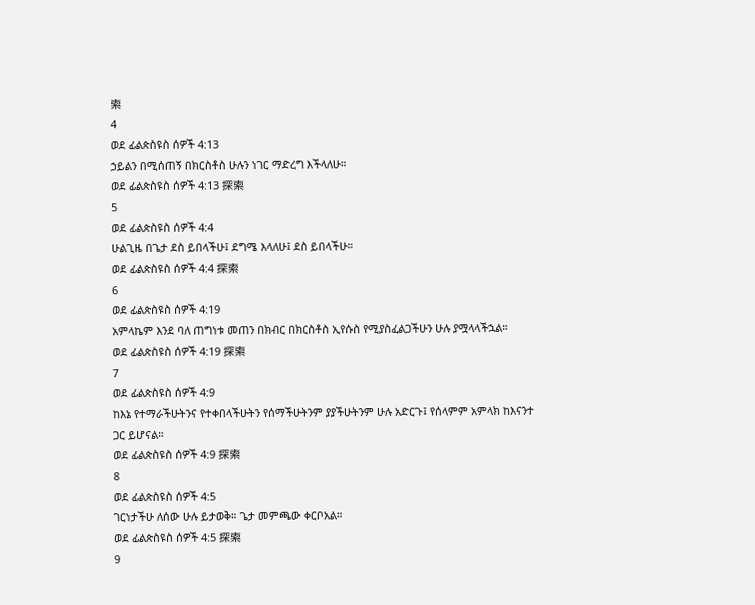索
4
ወደ ፊልጵስዩስ ሰዎች 4:13
ኃይልን በሚሰጠኝ በክርስቶስ ሁሉን ነገር ማድረግ እችላለሁ።
ወደ ፊልጵስዩስ ሰዎች 4:13 探索
5
ወደ ፊልጵስዩስ ሰዎች 4:4
ሁልጊዜ በጌታ ደስ ይበላችሁ፤ ደግሜ እላለሁ፤ ደስ ይበላችሁ።
ወደ ፊልጵስዩስ ሰዎች 4:4 探索
6
ወደ ፊልጵስዩስ ሰዎች 4:19
አምላኬም እንደ ባለ ጠግነቱ መጠን በክብር በክርስቶስ ኢየሱስ የሚያስፈልጋችሁን ሁሉ ያሟላላችኋል።
ወደ ፊልጵስዩስ ሰዎች 4:19 探索
7
ወደ ፊልጵስዩስ ሰዎች 4:9
ከእኔ የተማራችሁትንና የተቀበላችሁትን የሰማችሁትንም ያያችሁትንም ሁሉ አድርጉ፤ የሰላምም አምላክ ከእናንተ ጋር ይሆናል።
ወደ ፊልጵስዩስ ሰዎች 4:9 探索
8
ወደ ፊልጵስዩስ ሰዎች 4:5
ገርነታችሁ ለሰው ሁሉ ይታወቅ። ጌታ መምጫው ቀርቦአል።
ወደ ፊልጵስዩስ ሰዎች 4:5 探索
9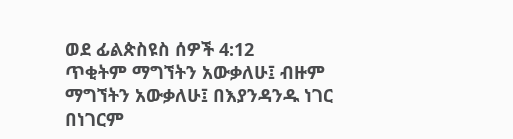ወደ ፊልጵስዩስ ሰዎች 4:12
ጥቂትም ማግኘትን አውቃለሁ፤ ብዙም ማግኘትን አውቃለሁ፤ በእያንዳንዱ ነገር በነገርም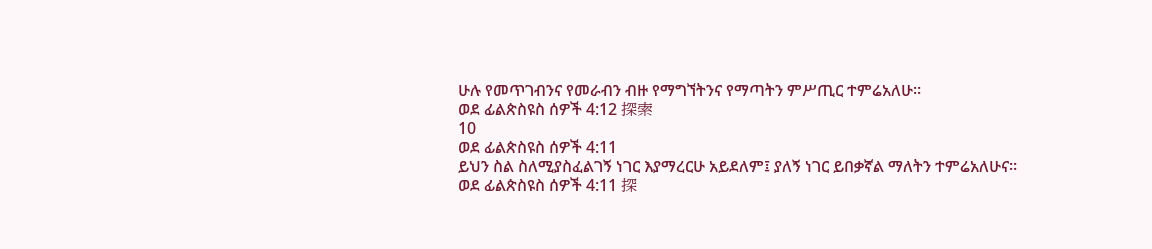ሁሉ የመጥገብንና የመራብን ብዙ የማግኘትንና የማጣትን ምሥጢር ተምሬአለሁ።
ወደ ፊልጵስዩስ ሰዎች 4:12 探索
10
ወደ ፊልጵስዩስ ሰዎች 4:11
ይህን ስል ስለሚያስፈልገኝ ነገር እያማረርሁ አይደለም፤ ያለኝ ነገር ይበቃኛል ማለትን ተምሬአለሁና።
ወደ ፊልጵስዩስ ሰዎች 4:11 探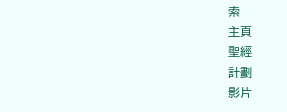索
主頁
聖經
計劃
影片